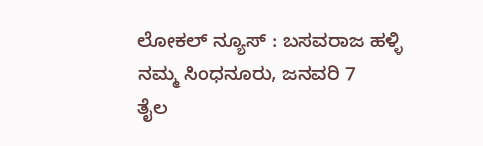ಲೋಕಲ್ ನ್ಯೂಸ್ : ಬಸವರಾಜ ಹಳ್ಳಿ
ನಮ್ಮ ಸಿಂಧನೂರು, ಜನವರಿ 7
ತೈಲ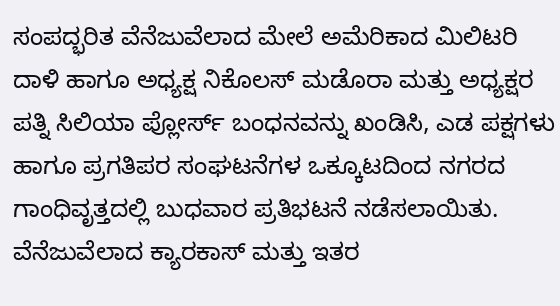ಸಂಪದ್ಭರಿತ ವೆನೆಜುವೆಲಾದ ಮೇಲೆ ಅಮೆರಿಕಾದ ಮಿಲಿಟರಿ ದಾಳಿ ಹಾಗೂ ಅಧ್ಯಕ್ಷ ನಿಕೊಲಸ್ ಮಡೊರಾ ಮತ್ತು ಅಧ್ಯಕ್ಷರ ಪತ್ನಿ ಸಿಲಿಯಾ ಪ್ಲೋರ್ಸ್ ಬಂಧನವನ್ನು ಖಂಡಿಸಿ, ಎಡ ಪಕ್ಷಗಳು ಹಾಗೂ ಪ್ರಗತಿಪರ ಸಂಘಟನೆಗಳ ಒಕ್ಕೂಟದಿಂದ ನಗರದ ಗಾಂಧಿವೃತ್ತದಲ್ಲಿ ಬುಧವಾರ ಪ್ರತಿಭಟನೆ ನಡೆಸಲಾಯಿತು.
ವೆನೆಜುವೆಲಾದ ಕ್ಯಾರಕಾಸ್ ಮತ್ತು ಇತರ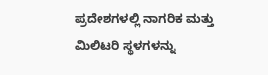ಪ್ರದೇಶಗಳಲ್ಲಿ ನಾಗರಿಕ ಮತ್ತು ಮಿಲಿಟರಿ ಸ್ಥಳಗಳನ್ನು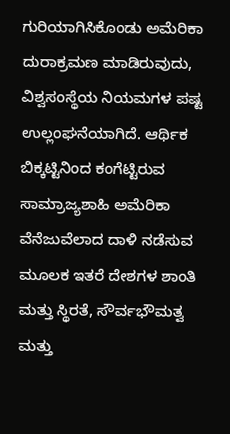ಗುರಿಯಾಗಿಸಿಕೊಂಡು ಅಮೆರಿಕಾ ದುರಾಕ್ರಮಣ ಮಾಡಿರುವುದು, ವಿಶ್ವಸಂಸ್ಥೆಯ ನಿಯಮಗಳ ಪಷ್ಟ ಉಲ್ಲಂಘನೆಯಾಗಿದೆ. ಆರ್ಥಿಕ ಬಿಕ್ಕಟ್ಟಿನಿಂದ ಕಂಗೆಟ್ಟಿರುವ ಸಾಮ್ರಾಜ್ಯಶಾಹಿ ಅಮೆರಿಕಾ ವೆನೆಜುವೆಲಾದ ದಾಳಿ ನಡೆಸುವ ಮೂಲಕ ಇತರೆ ದೇಶಗಳ ಶಾಂತಿ ಮತ್ತು ಸ್ಥಿರತೆ, ಸೌರ್ವಭೌಮತ್ವ ಮತ್ತು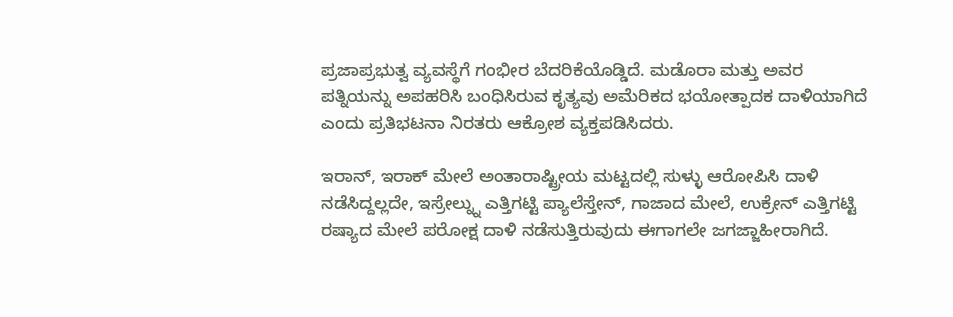ಪ್ರಜಾಪ್ರಭುತ್ವ ವ್ಯವಸ್ಥೆಗೆ ಗಂಭೀರ ಬೆದರಿಕೆಯೊಡ್ಡಿದೆ. ಮಡೊರಾ ಮತ್ತು ಅವರ ಪತ್ನಿಯನ್ನು ಅಪಹರಿಸಿ ಬಂಧಿಸಿರುವ ಕೃತ್ಯವು ಅಮೆರಿಕದ ಭಯೋತ್ಪಾದಕ ದಾಳಿಯಾಗಿದೆ ಎಂದು ಪ್ರತಿಭಟನಾ ನಿರತರು ಆಕ್ರೋಶ ವ್ಯಕ್ತಪಡಿಸಿದರು.

ಇರಾನ್, ಇರಾಕ್ ಮೇಲೆ ಅಂತಾರಾಷ್ಟ್ರೀಯ ಮಟ್ಟದಲ್ಲಿ ಸುಳ್ಳು ಆರೋಪಿಸಿ ದಾಳಿ ನಡೆಸಿದ್ದಲ್ಲದೇ, ಇಸ್ರೇಲ್ನ್ನು ಎತ್ತಿಗಟ್ಟಿ ಪ್ಯಾಲೆಸ್ತೇನ್, ಗಾಜಾದ ಮೇಲೆ, ಉಕ್ರೇನ್ ಎತ್ತಿಗಟ್ಟಿ ರಷ್ಯಾದ ಮೇಲೆ ಪರೋಕ್ಷ ದಾಳಿ ನಡೆಸುತ್ತಿರುವುದು ಈಗಾಗಲೇ ಜಗಜ್ಜಾಹೀರಾಗಿದೆ.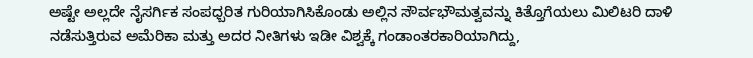ಅಷ್ಟೇ ಅಲ್ಲದೇ ನೈಸರ್ಗಿಕ ಸಂಪಧ್ಬರಿತ ಗುರಿಯಾಗಿಸಿಕೊಂಡು ಅಲ್ಲಿನ ಸೌರ್ವಭೌಮತ್ವವನ್ನು ಕಿತ್ತೊಗೆಯಲು ಮಿಲಿಟರಿ ದಾಳಿ ನಡೆಸುತ್ತಿರುವ ಅಮೆರಿಕಾ ಮತ್ತು ಅದರ ನೀತಿಗಳು ಇಡೀ ವಿಶ್ವಕ್ಕೆ ಗಂಡಾಂತರಕಾರಿಯಾಗಿದ್ದು,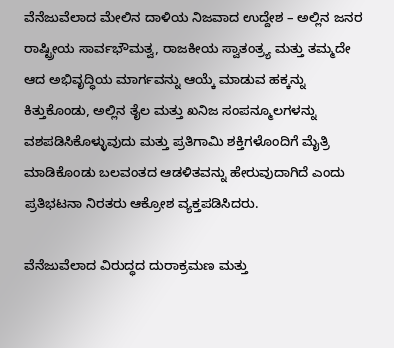ವೆನೆಜುವೆಲಾದ ಮೇಲಿನ ದಾಳಿಯ ನಿಜವಾದ ಉದ್ದೇಶ – ಅಲ್ಲಿನ ಜನರ ರಾಷ್ಟ್ರೀಯ ಸಾರ್ವಭೌಮತ್ವ, ರಾಜಕೀಯ ಸ್ವಾತಂತ್ರ್ಯ ಮತ್ತು ತಮ್ಮದೇ ಆದ ಅಭಿವೃದ್ಧಿಯ ಮಾರ್ಗವನ್ನು ಆಯ್ಕೆ ಮಾಡುವ ಹಕ್ಕನ್ನು ಕಿತ್ತುಕೊಂಡು, ಅಲ್ಲಿನ ತೈಲ ಮತ್ತು ಖನಿಜ ಸಂಪನ್ಮೂಲಗಳನ್ನು ವಶಪಡಿಸಿಕೊಳ್ಳುವುದು ಮತ್ತು ಪ್ರತಿಗಾಮಿ ಶಕ್ತಿಗಳೊಂದಿಗೆ ಮೈತ್ರಿ ಮಾಡಿಕೊಂಡು ಬಲವಂತದ ಆಡಳಿತವನ್ನು ಹೇರುವುದಾಗಿದೆ ಎಂದು ಪ್ರತಿಭಟನಾ ನಿರತರು ಆಕ್ರೋಶ ವ್ಯಕ್ತಪಡಿಸಿದರು.

ವೆನೆಜುವೆಲಾದ ವಿರುದ್ಧದ ದುರಾಕ್ರಮಣ ಮತ್ತು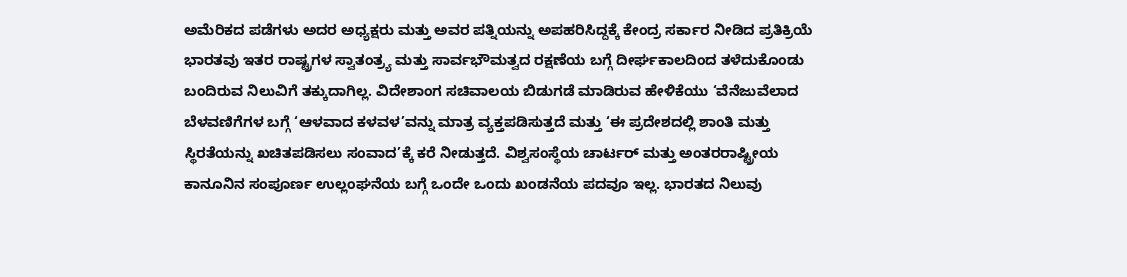ಅಮೆರಿಕದ ಪಡೆಗಳು ಅದರ ಅಧ್ಯಕ್ಷರು ಮತ್ತು ಅವರ ಪತ್ನಿಯನ್ನು ಅಪಹರಿಸಿದ್ದಕ್ಕೆ ಕೇಂದ್ರ ಸರ್ಕಾರ ನೀಡಿದ ಪ್ರತಿಕ್ರಿಯೆ ಭಾರತವು ಇತರ ರಾಷ್ಟ್ರಗಳ ಸ್ವಾತಂತ್ರ್ಯ ಮತ್ತು ಸಾರ್ವಭೌಮತ್ವದ ರಕ್ಷಣೆಯ ಬಗ್ಗೆ ದೀರ್ಘಕಾಲದಿಂದ ತಳೆದುಕೊಂಡು ಬಂದಿರುವ ನಿಲುವಿಗೆ ತಕ್ಕುದಾಗಿಲ್ಲ. ವಿದೇಶಾಂಗ ಸಚಿವಾಲಯ ಬಿಡುಗಡೆ ಮಾಡಿರುವ ಹೇಳಿಕೆಯು ‘ವೆನೆಜುವೆಲಾದ ಬೆಳವಣಿಗೆಗಳ ಬಗ್ಗೆ ‘ಆಳವಾದ ಕಳವಳ’ವನ್ನು ಮಾತ್ರ ವ್ಯಕ್ತಪಡಿಸುತ್ತದೆ ಮತ್ತು ‘ಈ ಪ್ರದೇಶದಲ್ಲಿ ಶಾಂತಿ ಮತ್ತು ಸ್ಥಿರತೆಯನ್ನು ಖಚಿತಪಡಿಸಲು ಸಂವಾದ’ಕ್ಕೆ ಕರೆ ನೀಡುತ್ತದೆ. ವಿಶ್ವಸಂಸ್ಥೆಯ ಚಾರ್ಟರ್ ಮತ್ತು ಅಂತರರಾಷ್ಟ್ರೀಯ ಕಾನೂನಿನ ಸಂಪೂರ್ಣ ಉಲ್ಲಂಘನೆಯ ಬಗ್ಗೆ ಒಂದೇ ಒಂದು ಖಂಡನೆಯ ಪದವೂ ಇಲ್ಲ. ಭಾರತದ ನಿಲುವು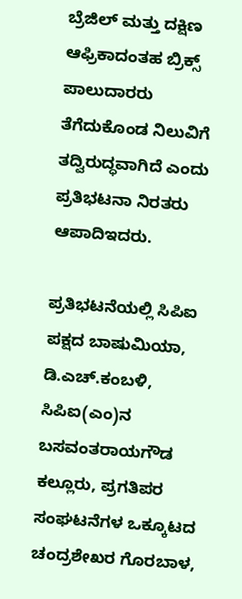ಬ್ರೆಜಿಲ್ ಮತ್ತು ದಕ್ಷಿಣ ಆಫ್ರಿಕಾದಂತಹ ಬ್ರಿಕ್ಸ್ ಪಾಲುದಾರರು ತೆಗೆದುಕೊಂಡ ನಿಲುವಿಗೆ ತದ್ವಿರುದ್ಧವಾಗಿದೆ ಎಂದು ಪ್ರತಿಭಟನಾ ನಿರತರು ಆಪಾದಿಇದರು.

ಪ್ರತಿಭಟನೆಯಲ್ಲಿ ಸಿಪಿಐ ಪಕ್ಷದ ಬಾಷುಮಿಯಾ, ಡಿ.ಎಚ್.ಕಂಬಳಿ, ಸಿಪಿಐ(ಎಂ)ನ ಬಸವಂತರಾಯಗೌಡ ಕಲ್ಲೂರು, ಪ್ರಗತಿಪರ ಸಂಘಟನೆಗಳ ಒಕ್ಕೂಟದ ಚಂದ್ರಶೇಖರ ಗೊರಬಾಳ,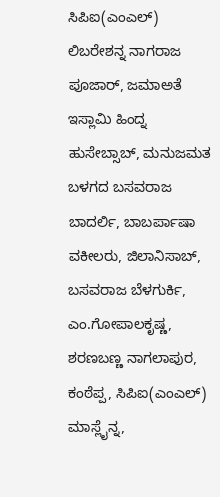ಸಿಪಿಐ(ಎಂಎಲ್) ಲಿಬರೇಶನ್ನ ನಾಗರಾಜ ಪೂಜಾರ್, ಜಮಾಅತೆ ಇಸ್ಲಾಮಿ ಹಿಂದ್ನ ಹುಸೇಬ್ಸಾಬ್, ಮನುಜಮತ ಬಳಗದ ಬಸವರಾಜ ಬಾದರ್ಲಿ, ಬಾಬರ್ಪಾಷಾ ವಕೀಲರು, ಜಿಲಾನಿಸಾಬ್, ಬಸವರಾಜ ಬೆಳಗುರ್ಕಿ, ಎಂ.ಗೋಪಾಲಕೃಷ್ಣ, ಶರಣಬಣ್ಣ ನಾಗಲಾಪುರ, ಕಂಠೆಪ್ಪ, ಸಿಪಿಐ(ಎಂಎಲ್) ಮಾಸ್ಲೈನ್ನ,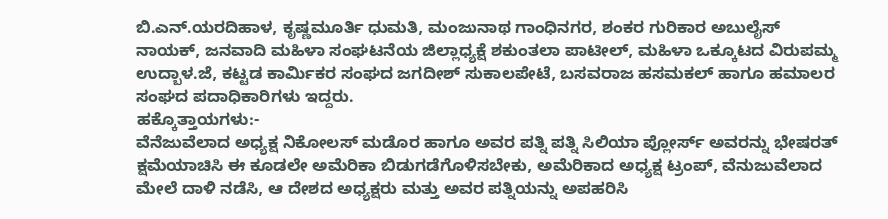ಬಿ.ಎನ್.ಯರದಿಹಾಳ, ಕೃಷ್ಣಮೂರ್ತಿ ಧುಮತಿ, ಮಂಜುನಾಥ ಗಾಂಧಿನಗರ, ಶಂಕರ ಗುರಿಕಾರ ಅಬುಲೈಸ್ ನಾಯಕ್, ಜನವಾದಿ ಮಹಿಳಾ ಸಂಘಟನೆಯ ಜಿಲ್ಲಾಧ್ಯಕ್ಷೆ ಶಕುಂತಲಾ ಪಾಟೀಲ್, ಮಹಿಳಾ ಒಕ್ಕೂಟದ ವಿರುಪಮ್ಮ ಉದ್ಬಾಳ.ಜೆ, ಕಟ್ಟಡ ಕಾರ್ಮಿಕರ ಸಂಘದ ಜಗದೀಶ್ ಸುಕಾಲಪೇಟೆ, ಬಸವರಾಜ ಹಸಮಕಲ್ ಹಾಗೂ ಹಮಾಲರ ಸಂಘದ ಪದಾಧಿಕಾರಿಗಳು ಇದ್ದರು.
ಹಕ್ಕೊತ್ತಾಯಗಳು:-
ವೆನೆಜುವೆಲಾದ ಅಧ್ಯಕ್ಷ ನಿಕೋಲಸ್ ಮಡೊರ ಹಾಗೂ ಅವರ ಪತ್ನಿ ಪತ್ನಿ ಸಿಲಿಯಾ ಪ್ಲೋರ್ಸ್ ಅವರನ್ನು ಭೇಷರತ್ ಕ್ಷಮೆಯಾಚಿಸಿ ಈ ಕೂಡಲೇ ಅಮೆರಿಕಾ ಬಿಡುಗಡೆಗೊಳಿಸಬೇಕು, ಅಮೆರಿಕಾದ ಅಧ್ಯಕ್ಷ ಟ್ರಂಪ್, ವೆನುಜುವೆಲಾದ ಮೇಲೆ ದಾಳಿ ನಡೆಸಿ, ಆ ದೇಶದ ಅಧ್ಯಕ್ಷರು ಮತ್ತು ಅವರ ಪತ್ನಿಯನ್ನು ಅಪಹರಿಸಿ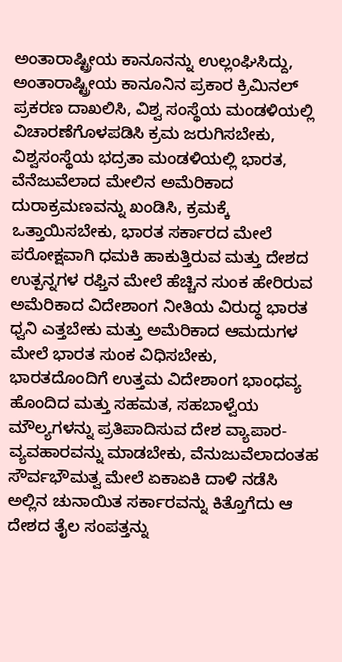ಅಂತಾರಾಷ್ಟ್ರೀಯ ಕಾನೂನನ್ನು ಉಲ್ಲಂಘಿಸಿದ್ದು, ಅಂತಾರಾಷ್ಟ್ರೀಯ ಕಾನೂನಿನ ಪ್ರಕಾರ ಕ್ರಿಮಿನಲ್ ಪ್ರಕರಣ ದಾಖಲಿಸಿ, ವಿಶ್ವ ಸಂಸ್ಥೆಯ ಮಂಡಳಿಯಲ್ಲಿ ವಿಚಾರಣೆಗೊಳಪಡಿಸಿ ಕ್ರಮ ಜರುಗಿಸಬೇಕು, ವಿಶ್ವಸಂಸ್ಥೆಯ ಭದ್ರತಾ ಮಂಡಳಿಯಲ್ಲಿ ಭಾರತ, ವೆನೆಜುವೆಲಾದ ಮೇಲಿನ ಅಮೆರಿಕಾದ ದುರಾಕ್ರಮಣವನ್ನು ಖಂಡಿಸಿ, ಕ್ರಮಕ್ಕೆ ಒತ್ತಾಯಿಸಬೇಕು, ಭಾರತ ಸರ್ಕಾರದ ಮೇಲೆ ಪರೋಕ್ಷವಾಗಿ ಧಮಕಿ ಹಾಕುತ್ತಿರುವ ಮತ್ತು ದೇಶದ ಉತ್ಪನ್ನಗಳ ರಫ್ತಿನ ಮೇಲೆ ಹೆಚ್ಚಿನ ಸುಂಕ ಹೇರಿರುವ ಅಮೆರಿಕಾದ ವಿದೇಶಾಂಗ ನೀತಿಯ ವಿರುದ್ಧ ಭಾರತ ಧ್ವನಿ ಎತ್ತಬೇಕು ಮತ್ತು ಅಮೆರಿಕಾದ ಆಮದುಗಳ ಮೇಲೆ ಭಾರತ ಸುಂಕ ವಿಧಿಸಬೇಕು, ಭಾರತದೊಂದಿಗೆ ಉತ್ತಮ ವಿದೇಶಾಂಗ ಭಾಂಧವ್ಯ ಹೊಂದಿದ ಮತ್ತು ಸಹಮತ, ಸಹಬಾಳ್ವೆಯ ಮೌಲ್ಯಗಳನ್ನು ಪ್ರತಿಪಾದಿಸುವ ದೇಶ ವ್ಯಾಪಾರ-ವ್ಯವಹಾರವನ್ನು ಮಾಡಬೇಕು, ವೆನುಜುವೆಲಾದಂತಹ ಸೌರ್ವಭೌಮತ್ವ ಮೇಲೆ ಏಕಾಏಕಿ ದಾಳಿ ನಡೆಸಿ ಅಲ್ಲಿನ ಚುನಾಯಿತ ಸರ್ಕಾರವನ್ನು ಕಿತ್ತೊಗೆದು ಆ ದೇಶದ ತೈಲ ಸಂಪತ್ತನ್ನು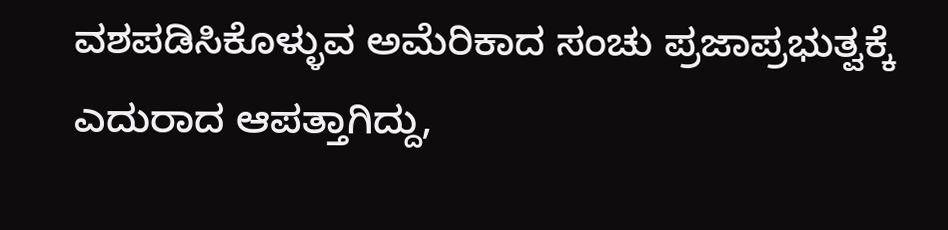ವಶಪಡಿಸಿಕೊಳ್ಳುವ ಅಮೆರಿಕಾದ ಸಂಚು ಪ್ರಜಾಪ್ರಭುತ್ವಕ್ಕೆ ಎದುರಾದ ಆಪತ್ತಾಗಿದ್ದು,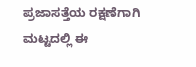ಪ್ರಜಾಸತ್ತೆಯ ರಕ್ಷಣೆಗಾಗಿ ಮಟ್ಟದಲ್ಲಿ ಈ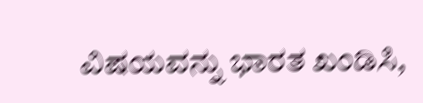ವಿಷಯವನ್ನು ಭಾರತ ಖಂಡಿಸಿ,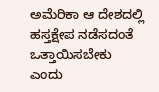ಅಮೆರಿಕಾ ಆ ದೇಶದಲ್ಲಿ ಹಸ್ತಕ್ಷೇಪ ನಡೆಸದಂತೆ ಒತ್ತಾಯಿಸಬೇಕು ಎಂದು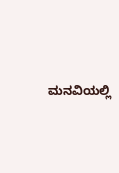ಮನವಿಯಲ್ಲಿ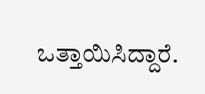ಒತ್ತಾಯಿಸಿದ್ದಾರೆ.